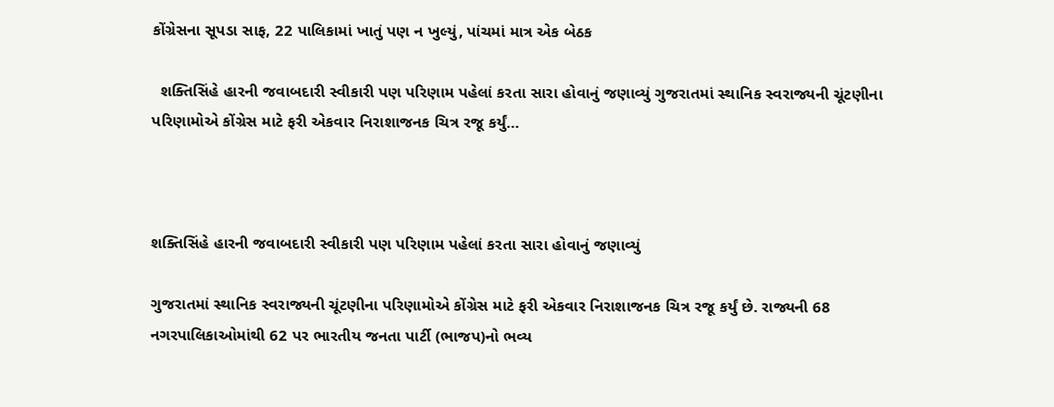કોંગ્રેસના સૂપડા સાફ, 22 પાલિકામાં ખાતું પણ ન ખુલ્યું, પાંચમાં માત્ર એક બેઠક

  શક્તિસિંહે હારની જવાબદારી સ્વીકારી પણ પરિણામ પહેલાં કરતા સારા હોવાનું જણાવ્યું ગુજરાતમાં સ્થાનિક સ્વરાજ્યની ચૂંટણીના પરિણામોએ કોંગ્રેસ માટે ફરી એકવાર નિરાશાજનક ચિત્ર રજૂ કર્યું…



શક્તિસિંહે હારની જવાબદારી સ્વીકારી પણ પરિણામ પહેલાં કરતા સારા હોવાનું જણાવ્યું

ગુજરાતમાં સ્થાનિક સ્વરાજ્યની ચૂંટણીના પરિણામોએ કોંગ્રેસ માટે ફરી એકવાર નિરાશાજનક ચિત્ર રજૂ કર્યું છે. રાજ્યની 68 નગરપાલિકાઓમાંથી 62 પર ભારતીય જનતા પાર્ટી (ભાજપ)નો ભવ્ય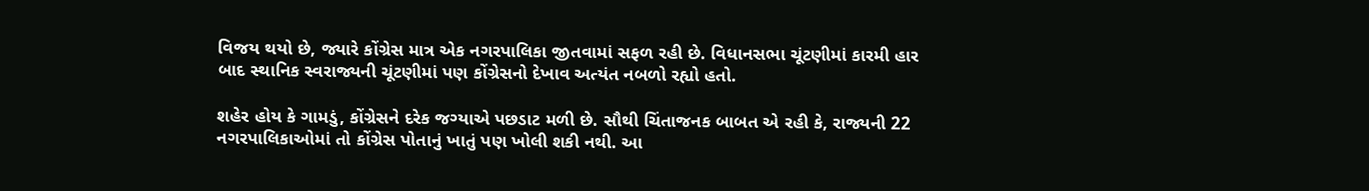વિજય થયો છે, જ્યારે કોંગ્રેસ માત્ર એક નગરપાલિકા જીતવામાં સફળ રહી છે. વિધાનસભા ચૂંટણીમાં કારમી હાર બાદ સ્થાનિક સ્વરાજ્યની ચૂંટણીમાં પણ કોંગ્રેસનો દેખાવ અત્યંત નબળો રહ્યો હતો.

શહેર હોય કે ગામડું, કોંગ્રેસને દરેક જગ્યાએ પછડાટ મળી છે. સૌથી ચિંતાજનક બાબત એ રહી કે, રાજ્યની 22 નગરપાલિકાઓમાં તો કોંગ્રેસ પોતાનું ખાતું પણ ખોલી શકી નથી. આ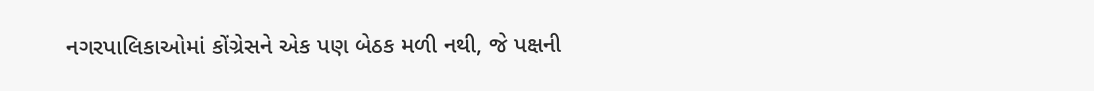નગરપાલિકાઓમાં કોંગ્રેસને એક પણ બેઠક મળી નથી, જે પક્ષની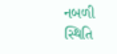નબળી સ્થિતિ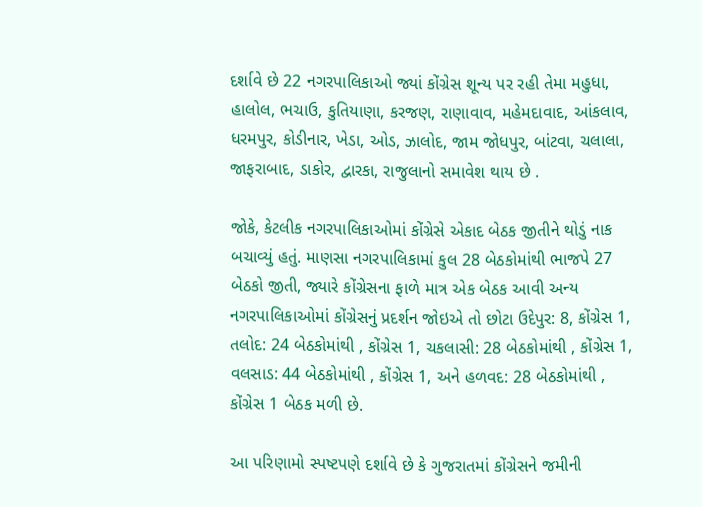દર્શાવે છે 22 નગરપાલિકાઓ જ્યાં કોંગ્રેસ શૂન્ય પર રહી તેમા મહુધા, હાલોલ, ભચાઉ, કુતિયાણા, કરજણ, રાણાવાવ, મહેમદાવાદ, આંકલાવ, ધરમપુર, કોડીનાર, ખેડા, ઓડ, ઝાલોદ, જામ જોધપુર, બાંટવા, ચલાલા, જાફરાબાદ, ડાકોર, દ્વારકા, રાજુલાનો સમાવેશ થાય છે .

જોકે, કેટલીક નગરપાલિકાઓમાં કોંગ્રેસે એકાદ બેઠક જીતીને થોડું નાક બચાવ્યું હતું. માણસા નગરપાલિકામાં કુલ 28 બેઠકોમાંથી ભાજપે 27 બેઠકો જીતી, જ્યારે કોંગ્રેસના ફાળે માત્ર એક બેઠક આવી અન્ય નગરપાલિકાઓમાં કોંગ્રેસનું પ્રદર્શન જોઇએ તો છોટા ઉદેપુર: 8, કોંગ્રેસ 1, તલોદ: 24 બેઠકોમાંથી , કોંગ્રેસ 1, ચકલાસી: 28 બેઠકોમાંથી , કોંગ્રેસ 1, વલસાડ: 44 બેઠકોમાંથી , કોંગ્રેસ 1, અને હળવદ: 28 બેઠકોમાંથી , કોંગ્રેસ 1 બેઠક મળી છે.

આ પરિણામો સ્પષ્ટપણે દર્શાવે છે કે ગુજરાતમાં કોંગ્રેસને જમીની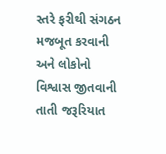સ્તરે ફરીથી સંગઠન મજબૂત કરવાની અને લોકોનો વિશ્વાસ જીતવાની તાતી જરૂરિયાત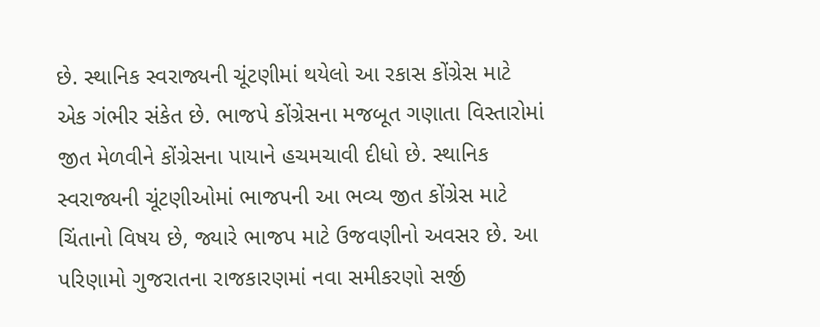છે. સ્થાનિક સ્વરાજ્યની ચૂંટણીમાં થયેલો આ રકાસ કોંગ્રેસ માટે એક ગંભીર સંકેત છે. ભાજપે કોંગ્રેસના મજબૂત ગણાતા વિસ્તારોમાં જીત મેળવીને કોંગ્રેસના પાયાને હચમચાવી દીધો છે. સ્થાનિક સ્વરાજ્યની ચૂંટણીઓમાં ભાજપની આ ભવ્ય જીત કોંગ્રેસ માટે ચિંતાનો વિષય છે, જ્યારે ભાજપ માટે ઉજવણીનો અવસર છે. આ પરિણામો ગુજરાતના રાજકારણમાં નવા સમીકરણો સર્જી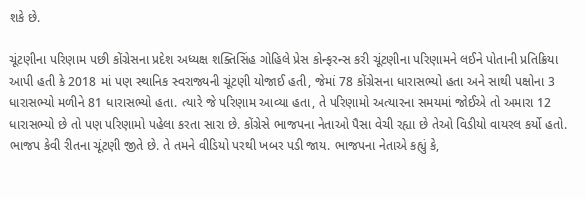શકે છે.

ચૂંટણીના પરિણામ પછી કોંગ્રેસના પ્રદેશ અધ્યક્ષ શક્તિસિંહ ગોહિલે પ્રેસ કોન્ફરન્સ કરી ચૂંટણીના પરિણામને લઈને પોતાની પ્રતિક્રિયા આપી હતી કે 2018 માં પણ સ્થાનિક સ્વરાજ્યની ચૂંટણી યોજાઈ હતી, જેમાં 78 કોંગ્રેસના ધારાસભ્યો હતા અને સાથી પક્ષોના 3 ધારાસભ્યો મળીને 81 ધારાસભ્યો હતા. ત્યારે જે પરિણામ આવ્યા હતા, તે પરિણામો અત્યારના સમયમાં જોઈએ તો અમારા 12 ધારાસભ્યો છે તો પણ પરિણામો પહેલા કરતા સારા છે. કોંગ્રેસે ભાજપના નેતાઓ પૈસા વેચી રહ્યા છે તેઓ વિડીયો વાયરલ કર્યો હતો. ભાજપ કેવી રીતના ચૂંટણી જીતે છે. તે તમને વીડિયો પરથી ખબર પડી જાય. ભાજપના નેતાએ કહ્યું કે,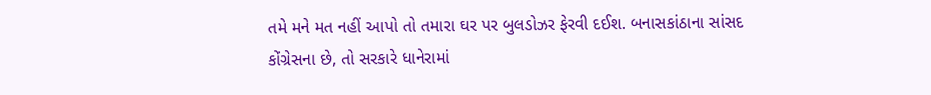તમે મને મત નહીં આપો તો તમારા ઘર પર બુલડોઝર ફેરવી દઈશ. બનાસકાંઠાના સાંસદ કોંગ્રેસના છે, તો સરકારે ધાનેરામાં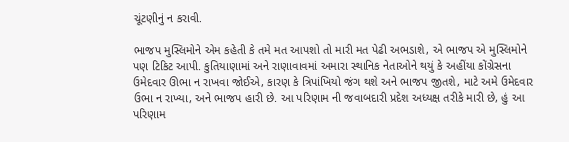ચૂંટણીનું ન કરાવી.

ભાજપ મુસ્લિમોને એમ કહેતી કે તમે મત આપશો તો મારી મત પેઢી અભડાશે, એ ભાજપ એ મુસ્લિમોને પણ ટિકિટ આપી. કુતિયાણામાં અને રાણાવાવમાં અમારા સ્થાનિક નેતાઓને થયું કે અહીંયા કોંગ્રેસના ઉમેદવાર ઊભા ન રાખવા જોઈએ, કારણ કે ત્રિપાંખિયો જંગ થશે અને ભાજપ જીતશે, માટે અમે ઉમેદવાર ઉભા ન રાખ્યા, અને ભાજપ હારી છે. આ પરિણામ ની જવાબદારી પ્રદેશ અધ્યક્ષ તરીકે મારી છે, હું આ પરિણામ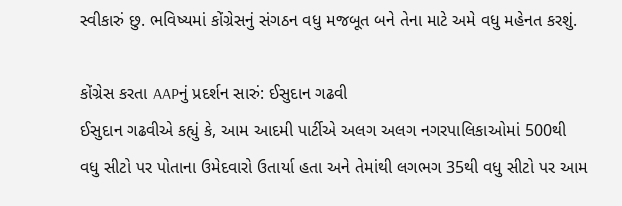સ્વીકારું છુ. ભવિષ્યમાં કોંગ્રેસનું સંગઠન વધુ મજબૂત બને તેના માટે અમે વધુ મહેનત કરશું.

કોંગ્રેસ કરતા AAPનું પ્રદર્શન સારું: ઈસુદાન ગઢવી
ઈસુદાન ગઢવીએ કહ્યું કે, આમ આદમી પાર્ટીએ અલગ અલગ નગરપાલિકાઓમાં 500થી વધુ સીટો પર પોતાના ઉમેદવારો ઉતાર્યા હતા અને તેમાંથી લગભગ 35થી વધુ સીટો પર આમ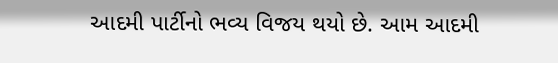આદમી પાર્ટીનો ભવ્ય વિજય થયો છે. આમ આદમી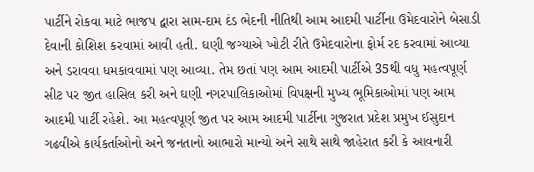પાર્ટીને રોકવા માટે ભાજપ દ્વારા સામ-દામ દંડ ભેદની નીતિથી આમ આદમી પાર્ટીના ઉમેદવારોને બેસાડી દેવાની કોશિશ કરવામાં આવી હતી. ઘણી જગ્યાએ ખોટી રીતે ઉમેદવારોના ફોર્મ રદ કરવામાં આવ્યા અને ડરાવવા ધમકાવવામાં પણ આવ્યા. તેમ છતાં પણ આમ આદમી પાર્ટીએ 35થી વધુ મહત્વપૂર્ણ સીટ પર જીત હાસિલ કરી અને ઘણી નગરપાલિકાઓમાં વિપક્ષની મુખ્ય ભૂમિકાઓમાં પણ આમ આદમી પાર્ટી રહેશે. આ મહત્વપૂર્ણ જીત પર આમ આદમી પાર્ટીના ગુજરાત પ્રદેશ પ્રમુખ ઈસુદાન ગઢવીએ કાર્યકર્તાઓનો અને જનતાનો આભારો માન્યો અને સાથે સાથે જાહેરાત કરી કે આવનારી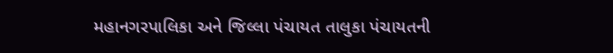મહાનગરપાલિકા અને જિલ્લા પંચાયત તાલુકા પંચાયતની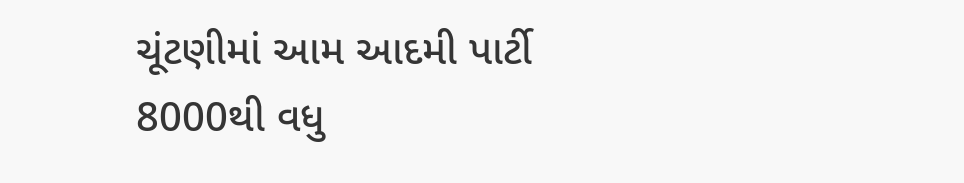ચૂંટણીમાં આમ આદમી પાર્ટી 8000થી વધુ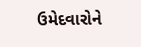ઉમેદવારોને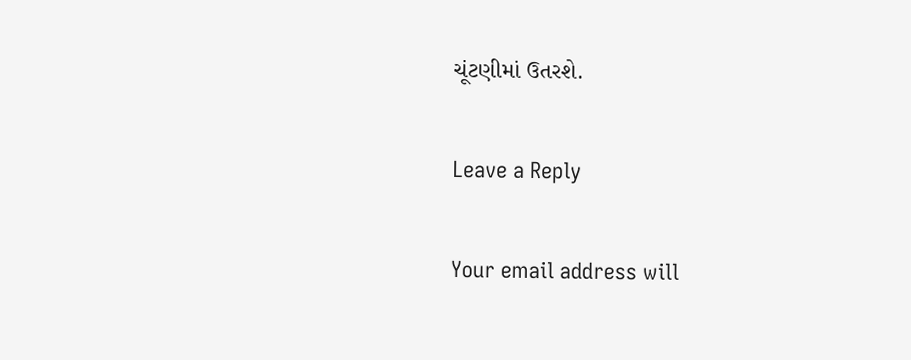ચૂંટણીમાં ઉતરશે.

Leave a Reply

Your email address will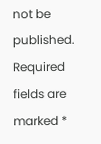not be published. Required fields are marked *